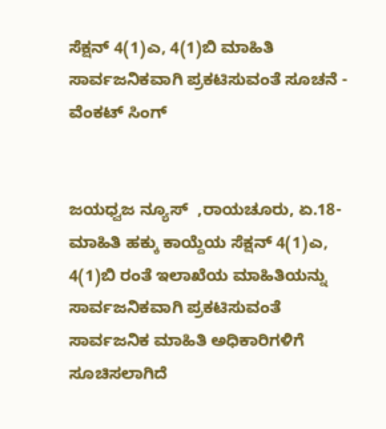ಸೆಕ್ಷನ್ 4(1)ಎ, 4(1)ಬಿ ಮಾಹಿತಿ ಸಾರ್ವಜನಿಕವಾಗಿ ಪ್ರಕಟಿಸುವಂತೆ ಸೂಚನೆ - ವೆಂಕಟ್ ಸಿಂಗ್


ಜಯಧ್ವಜ ನ್ಯೂಸ್  ,ರಾಯಚೂರು, ಏ.18- ಮಾಹಿತಿ ಹಕ್ಕು ಕಾಯ್ದೆಯ ಸೆಕ್ಷನ್ 4(1)ಎ, 4(1)ಬಿ ರಂತೆ ಇಲಾಖೆಯ ಮಾಹಿತಿಯನ್ನು ಸಾರ್ವಜನಿಕವಾಗಿ ಪ್ರಕಟಿಸುವಂತೆ ಸಾರ್ವಜನಿಕ ಮಾಹಿತಿ ಅಧಿಕಾರಿಗಳಿಗೆ ಸೂಚಿಸಲಾಗಿದೆ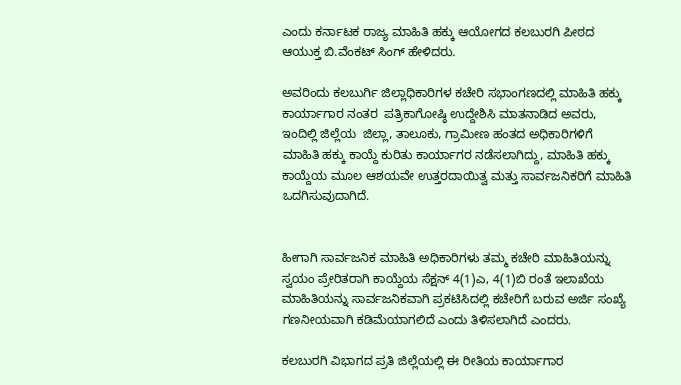ಎಂದು ಕರ್ನಾಟಕ ರಾಜ್ಯ ಮಾಹಿತಿ ಹಕ್ಕು ಆಯೋಗದ ಕಲಬುರಗಿ ಪೀಠದ ಆಯುಕ್ತ ಬಿ.ವೆಂಕಟ್ ಸಿಂಗ್ ಹೇಳಿದರು.

ಅವರಿಂದು ಕಲಬುರ್ಗಿ ಜಿಲ್ಲಾಧಿಕಾರಿಗಳ ಕಚೇರಿ ಸಭಾಂಗಣದಲ್ಲಿ ಮಾಹಿತಿ‌ ಹಕ್ಕು ಕಾರ್ಯಾಗಾರ ನಂತರ  ಪತ್ರಿಕಾಗೋಷ್ಠಿ ಉದ್ದೇಶಿಸಿ ಮಾತನಾಡಿದ ಅವರು, ಇಂದಿಲ್ಲಿ ಜಿಲ್ಲೆಯ  ಜಿಲ್ಲಾ, ತಾಲೂಕು, ಗ್ರಾಮೀಣ ಹಂತದ ಅಧಿಕಾರಿಗಳಿಗೆ ಮಾಹಿತಿ ಹಕ್ಕು ಕಾಯ್ದೆ ಕುರಿತು ಕಾರ್ಯಾಗರ ನಡೆಸಲಾಗಿದ್ದು, ಮಾಹಿತಿ ಹಕ್ಕು ಕಾಯ್ದೆಯ‌ ಮೂಲ ಆಶಯವೇ ಉತ್ತರದಾಯಿತ್ವ ಮತ್ತು ಸಾರ್ವಜನಿಕರಿಗೆ ಮಾಹಿತಿ ಒದಗಿಸುವುದಾಗಿದೆ.


ಹೀಗಾಗಿ ಸಾರ್ವಜನಿಕ ಮಾಹಿತಿ ಅಧಿಕಾರಿಗಳು ತಮ್ಮ ಕಚೇರಿ ಮಾಹಿತಿಯನ್ನು ಸ್ವಯಂ ಪ್ರೇರಿತರಾಗಿ ಕಾಯ್ದೆಯ ಸೆಕ್ಷನ್ 4(1)ಎ, 4(1)ಬಿ ರಂತೆ ಇಲಾಖೆಯ ಮಾಹಿತಿಯನ್ನು ಸಾರ್ವಜನಿಕವಾಗಿ ಪ್ರಕಟಿಸಿದಲ್ಲಿ ಕಚೇರಿಗೆ ಬರುವ ಅರ್ಜಿ ಸಂಖ್ಯೆ ಗಣನೀಯವಾಗಿ ಕಡಿಮೆಯಾಗಲಿದೆ ಎಂದು ತಿಳಿಸಲಾಗಿದೆ ಎಂದರು.

ಕಲಬುರಗಿ ವಿಭಾಗದ ಪ್ರತಿ ಜಿಲ್ಲೆಯಲ್ಲಿ ಈ ರೀತಿಯ ಕಾರ್ಯಾಗಾರ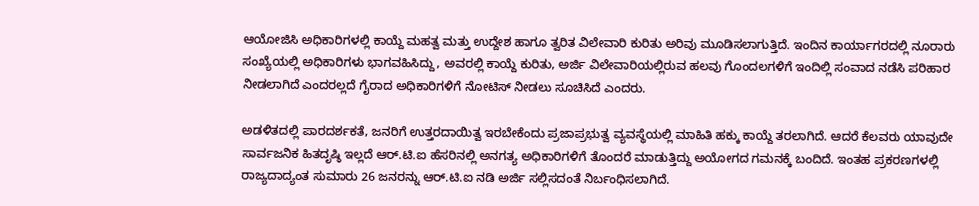ಆಯೋಜಿಸಿ ಅಧಿಕಾರಿಗಳಲ್ಲಿ ಕಾಯ್ದೆ ಮಹತ್ವ ಮತ್ತು ಉದ್ದೇಶ ಹಾಗೂ ತ್ವರಿತ ವಿಲೇವಾರಿ ಕುರಿತು ಅರಿವು ಮೂಡಿಸಲಾಗುತ್ತಿದೆ. ಇಂದಿನ ಕಾರ್ಯಾಗರದಲ್ಲಿ ನೂರಾರು ಸಂಖ್ಯೆಯಲ್ಲಿ ಅಧಿಕಾರಿಗಳು ಭಾಗವಹಿಸಿದ್ದು, ಅವರಲ್ಲಿ ಕಾಯ್ದೆ ಕುರಿತು, ಅರ್ಜಿ ವಿಲೇವಾರಿಯಲ್ಲಿರುವ ಹಲವು ಗೊಂದಲಗಳಿಗೆ ಇಂದಿಲ್ಲಿ ಸಂವಾದ ನಡೆಸಿ ಪರಿಹಾರ ನೀಡಲಾಗಿದೆ ಎಂದರಲ್ಲದೆ ಗೈರಾದ‌ ಅಧಿಕಾರಿಗಳಿಗೆ ನೋಟಿಸ್ ನೀಡಲು ಸೂಚಿಸಿದೆ ಎಂದರು.

ಅಡಳಿತದಲ್ಲಿ ಪಾರದರ್ಶಕತೆ, ಜನರಿಗೆ ಉತ್ತರದಾಯಿತ್ವ ಇರಬೇಕೆಂದು ಪ್ರಜಾಪ್ರಭುತ್ವ ವ್ಯವಸ್ಥೆಯಲ್ಲಿ ಮಾಹಿತಿ ಹಕ್ಕು ಕಾಯ್ದೆ ತರಲಾಗಿದೆ. ಆದರೆ ಕೆಲವರು ಯಾವುದೇ ಸಾರ್ವಜನಿಕ ಹಿತದೃಷ್ಠಿ ಇಲ್ಲದೆ ಆರ್.ಟಿ.ಐ ಹೆಸರಿನಲ್ಲಿ ಅನಗತ್ಯ ಅಧಿಕಾರಿಗಳಿಗೆ ತೊಂದರೆ ಮಾಡುತ್ತಿದ್ದು ಅಯೋಗದ ಗಮನಕ್ಕೆ ಬಂದಿದೆ. ಇಂತಹ ಪ್ರಕರಣಗಳಲ್ಲಿ ರಾಜ್ಯದಾದ್ಯಂತ ಸುಮಾರು 26 ಜನರನ್ನು ಆರ್.ಟಿ.ಐ ನಡಿ ಅರ್ಜಿ ಸಲ್ಲಿಸದಂತೆ ನಿರ್ಬಂಧಿಸಲಾಗಿದೆ.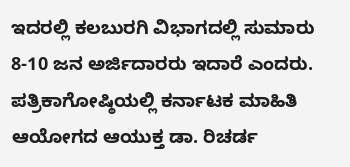ಇದರಲ್ಲಿ ಕಲಬುರಗಿ ವಿಭಾಗದಲ್ಲಿ ಸುಮಾರು 8-10 ಜನ ಅರ್ಜಿದಾರರು ಇದಾರೆ ಎಂದರು. ಪತ್ರಿಕಾಗೋಷ್ಠಿಯಲ್ಲಿ ಕರ್ನಾಟಕ ಮಾಹಿತಿ ಆಯೋಗದ ಆಯುಕ್ತ ಡಾ. ರಿಚರ್ಡ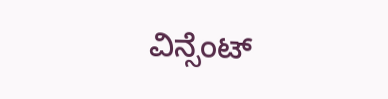ವಿನ್ಸೆಂಟ್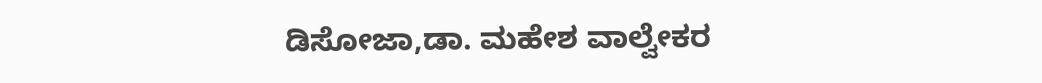ಡಿಸೋಜಾ,ಡಾ. ಮಹೇಶ ವಾಲ್ವೇಕರ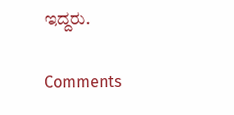ಇದ್ದರು.

Comments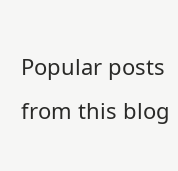Popular posts from this blog